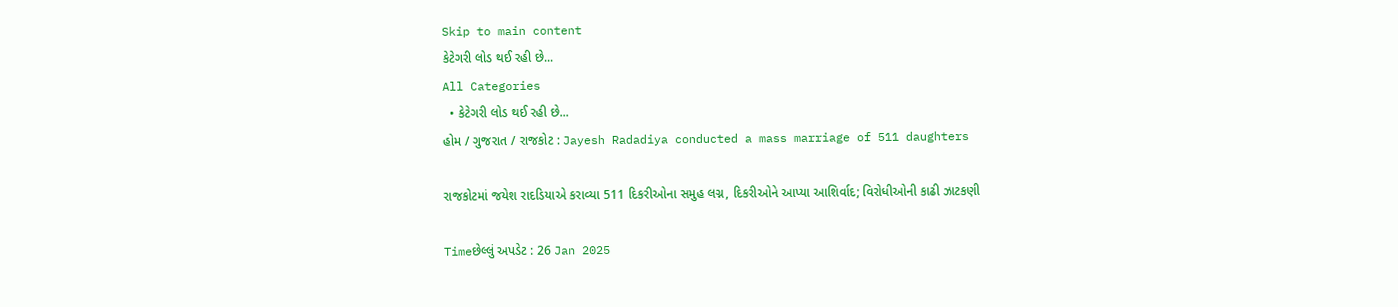Skip to main content
કેટેગરી લોડ થઈ રહી છે...
All Categories
  • કેટેગરી લોડ થઈ રહી છે...
હોમ / ગુજરાત / રાજકોટ : Jayesh Radadiya conducted a mass marriage of 511 daughters

રાજકોટમાં જયેશ રાદડિયાએ કરાવ્યા 511 દિકરીઓના સમુહ લગ્ન, દિકરીઓને આપ્યા આશિર્વાદ; વિરોધીઓની કાઢી ઝાટકણી

Timeછેલ્લું અપડેટ : 26 Jan 2025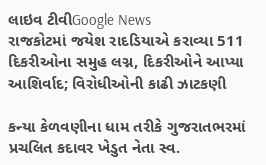લાઇવ ટીવીGoogle News
રાજકોટમાં જયેશ રાદડિયાએ કરાવ્યા 511 દિકરીઓના સમુહ લગ્ન, દિકરીઓને આપ્યા આશિર્વાદ; વિરોધીઓની કાઢી ઝાટકણી

કન્યા કેળવણીના ધામ તરીકે ગુજરાતભરમાં પ્રચલિત કદાવર ખેડુત નેતા સ્વ.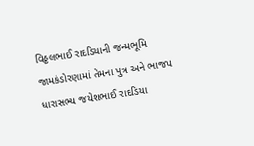વિઠ્ઠલભાઈ રાદડિયાની જન્મભૂમિ જામકંડોરણામાં તેમના પુત્ર અને ભાજપ ધારાસભ્ય જયેશભાઈ રાદડિયા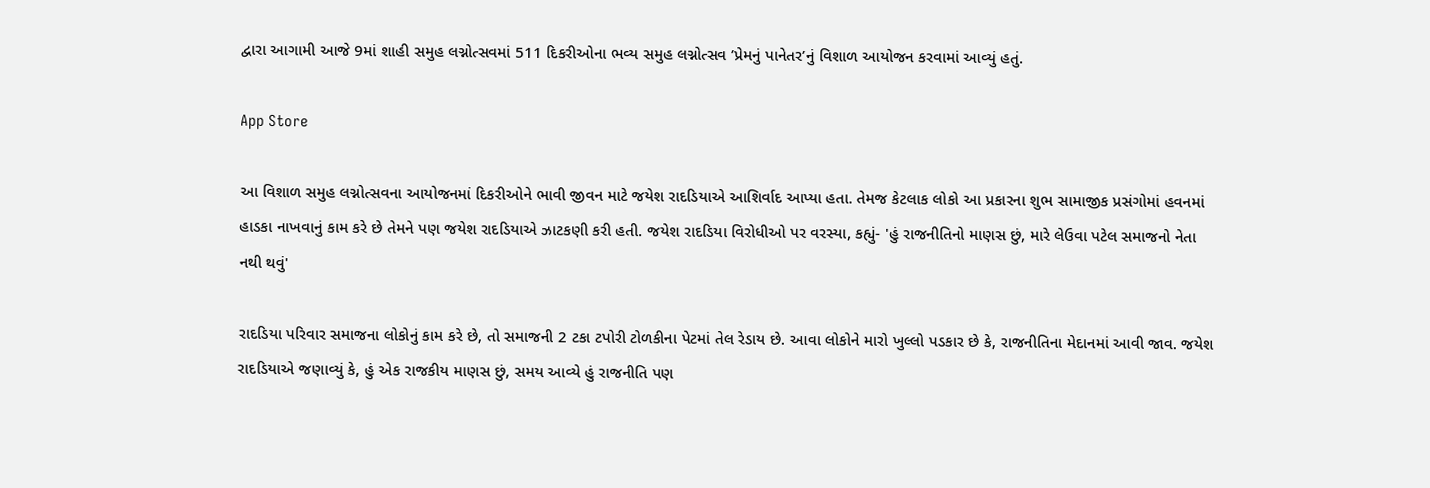દ્વારા આગામી આજે 9માં શાહી સમુહ લગ્નોત્સવમાં 511 દિકરીઓના ભવ્ય સમુહ લગ્નોત્સવ ’પ્રેમનું પાનેતર’નું વિશાળ આયોજન કરવામાં આવ્યું હતું.

App Store

આ વિશાળ સમુહ લગ્નોત્સવના આયોજનમાં દિકરીઓને ભાવી જીવન માટે જયેશ રાદડિયાએ આશિર્વાદ આપ્યા હતા. તેમજ કેટલાક લોકો આ પ્રકારના શુભ સામાજીક પ્રસંગોમાં હવનમાં હાડકા નાખવાનું કામ કરે છે તેમને પણ જયેશ રાદડિયાએ ઝાટકણી કરી હતી. જયેશ રાદડિયા વિરોધીઓ પર વરસ્યા, કહ્યું- 'હું રાજનીતિનો માણસ છું, મારે લેઉવા પટેલ સમાજનો નેતા નથી થવું'

રાદડિયા પરિવાર સમાજના લોકોનું કામ કરે છે, તો સમાજની 2 ટકા ટપોરી ટોળકીના પેટમાં તેલ રેડાય છે. આવા લોકોને મારો ખુલ્લો પડકાર છે કે, રાજનીતિના મેદાનમાં આવી જાવ. જયેશ રાદડિયાએ જણાવ્યું કે, હું એક રાજકીય માણસ છું, સમય આવ્યે હું રાજનીતિ પણ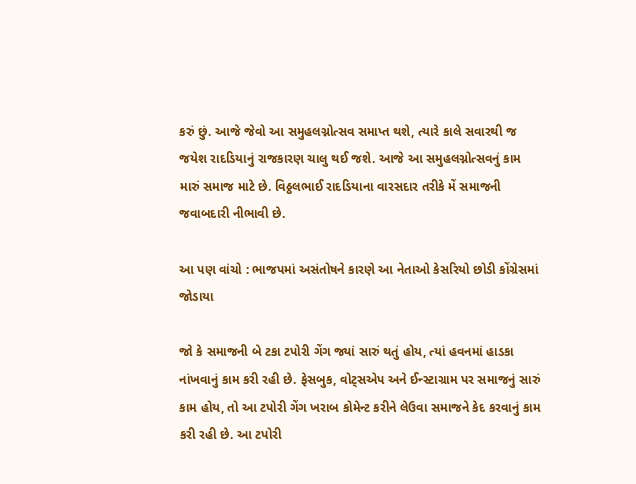કરું છું. આજે જેવો આ સમુહલગ્નોત્સવ સમાપ્ત થશે, ત્યારે કાલે સવારથી જ જયેશ રાદડિયાનું રાજકારણ ચાલુ થઈ જશે. આજે આ સમુહલગ્નોત્સવનું કામ મારું સમાજ માટે છે. વિઠ્ઠલભાઈ રાદડિયાના વારસદાર તરીકે મેં સમાજની જવાબદારી નીભાવી છે.

આ પણ વાંચો : ભાજપમાં અસંતોષને કારણે આ નેતાઓ કેસરિયો છોડી કોંગ્રેસમાં જોડાયા

જો કે સમાજની બે ટકા ટપોરી ગેંગ જ્યાં સારું થતું હોય, ત્યાં હવનમાં હાડકા નાંખવાનું કામ કરી રહી છે. ફેસબુક, વોટ્સએપ અને ઈન્સ્ટાગ્રામ પર સમાજનું સારું કામ હોય, તો આ ટપોરી ગેંગ ખરાબ કોમેન્ટ કરીને લેઉવા સમાજને કેદ કરવાનું કામ કરી રહી છે. આ ટપોરી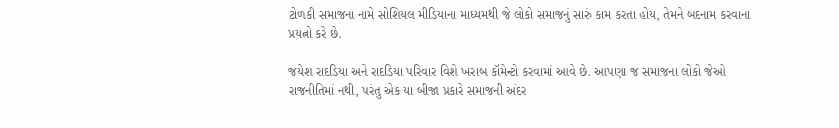ટોળકી સમાજના નામે સોશિયલ મીડિયાના માધ્યમથી જે લોકો સમાજનું સારું કામ કરતા હોય, તેમને બદનામ કરવાના પ્રયત્નો કરે છે.

જયેશ રાદડિયા અને રાદડિયા પરિવાર વિશે ખરાબ કૉમેન્ટો કરવામાં આવે છે. આપણા જ સમાજના લોકો જેઓ રાજનીતિમાં નથી, પરંતુ એક યા બીજા પ્રકારે સમાજની અંદર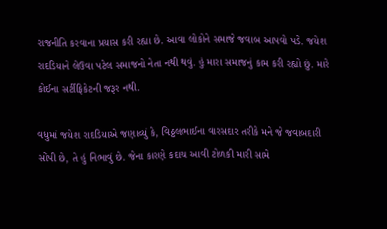રાજનીતિ કરવાના પ્રયાસ કરી રહ્યા છે. આવા લોકોને સમાજે જવાબ આપવો પડે. જયેશ રાદડિયાને લેઉવા પટેલ સમાજનો નેતા નથી થવું. હું મારા સમાજનું કામ કરી રહ્યો છું. મારે કોઈના સર્ટીફિકેટની જરૂર નથી.

વધુમાં જયેશ રાદડિયાએ જણાવ્યું કે, વિઠ્ઠલભાઈના વારસદાર તરીકે મને જે જવાબદારી સોંપી છે, તે હું નિભાવું છે. જેના કારણે કદાચ આવી ટોળકી મારી સામે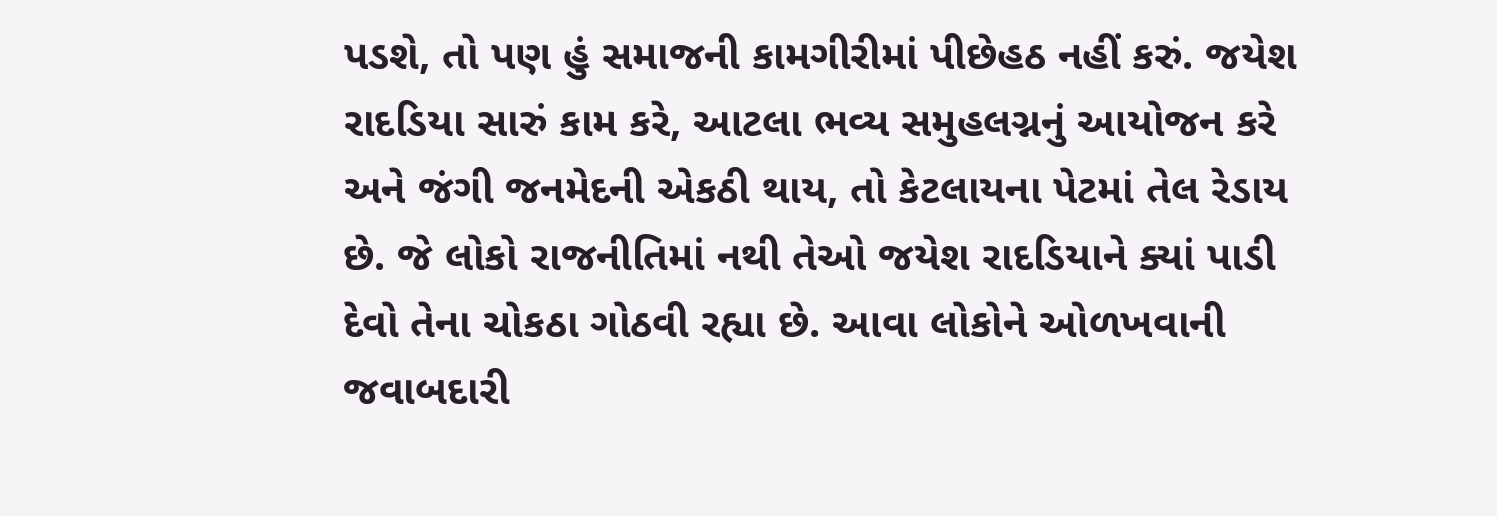પડશે, તો પણ હું સમાજની કામગીરીમાં પીછેહઠ નહીં કરું. જયેશ રાદડિયા સારું કામ કરે, આટલા ભવ્ય સમુહલગ્નનું આયોજન કરે અને જંગી જનમેદની એકઠી થાય, તો કેટલાયના પેટમાં તેલ રેડાય છે. જે લોકો રાજનીતિમાં નથી તેઓ જયેશ રાદડિયાને ક્યાં પાડી દેવો તેના ચોકઠા ગોઠવી રહ્યા છે. આવા લોકોને ઓળખવાની જવાબદારી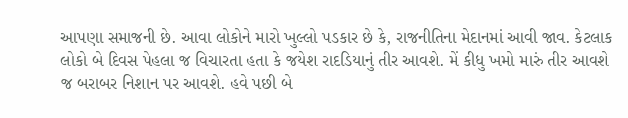આપણા સમાજની છે. આવા લોકોને મારો ખુલ્લો પડકાર છે કે, રાજનીતિના મેદાનમાં આવી જાવ. કેટલાક લોકો બે દિવસ પેહલા જ વિચારતા હતા કે જયેશ રાદડિયાનું તીર આવશે. મેં કીધુ ખમો મારું તીર આવશે જ બરાબર નિશાન પર આવશે. હવે પછી બે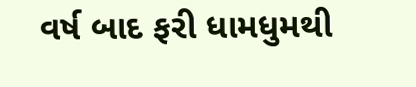વર્ષ બાદ ફરી ધામધુમથી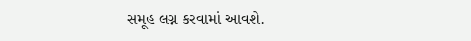સમૂહ લગ્ન કરવામાં આવશે.